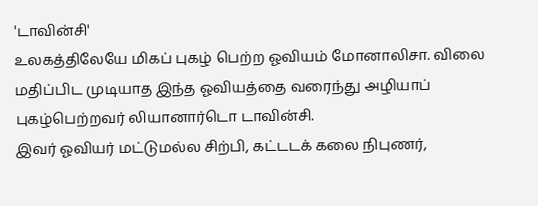'டாவின்சி'
உலகத்திலேயே மிகப் புகழ் பெற்ற ஓவியம் மோனாலிசா. விலை மதிப்பிட முடியாத இந்த ஓவியத்தை வரைந்து அழியாப் புகழ்பெற்றவர் லியானார்டொ டாவின்சி.
இவர் ஓவியர் மட்டுமல்ல சிற்பி, கட்டடக் கலை நிபுணர்,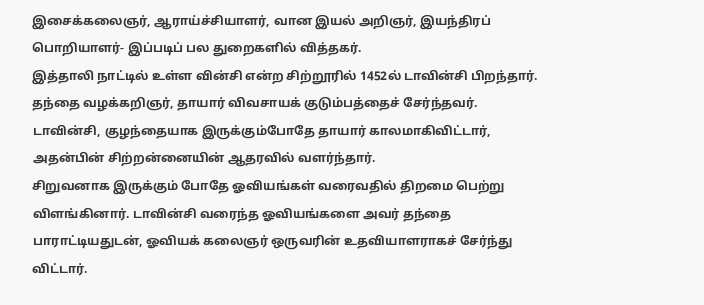இசைக்கலைஞர், ஆராய்ச்சியாளர், வான இயல் அறிஞர், இயந்திரப் பொறியாளர்- இப்படிப் பல துறைகளில் வித்தகர்.
இத்தாலி நாட்டில் உள்ள வின்சி என்ற சிற்றூரில் 1452ல் டாவின்சி பிறந்தார். தந்தை வழக்கறிஞர், தாயார் விவசாயக் குடும்பத்தைச் சேர்ந்தவர்.
டாவின்சி, குழந்தையாக இருக்கும்போதே தாயார் காலமாகிவிட்டார், அதன்பின் சிற்றன்னையின் ஆதரவில் வளர்ந்தார்.
சிறுவனாக இருக்கும் போதே ஓவியங்கள் வரைவதில் திறமை பெற்று விளங்கினார். டாவின்சி வரைந்த ஓவியங்களை அவர் தந்தை பாராட்டியதுடன், ஓவியக் கலைஞர் ஒருவரின் உதவியாளராகச் சேர்ந்து விட்டார்.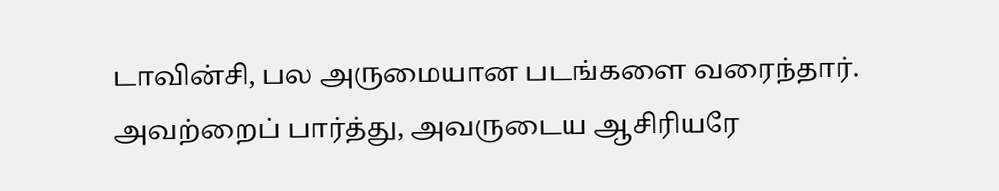டாவின்சி, பல அருமையான படங்களை வரைந்தார். அவற்றைப் பார்த்து, அவருடைய ஆசிரியரே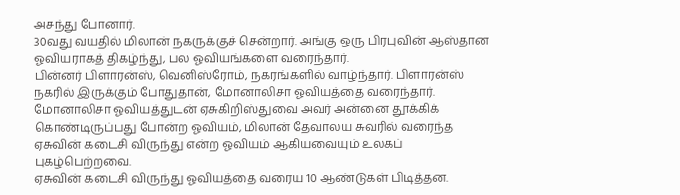அசந்து போனார்.
30வது வயதில் மிலான் நகருக்குச் சென்றார். அங்கு ஒரு பிரபுவின் ஆஸ்தான ஓவியராகத் திகழ்ந்து, பல ஓவியங்களை வரைந்தார்.
பின்னர் பிளாரன்ஸ், வெனிஸ்ரோம், நகரங்களில் வாழ்ந்தார். பிளாரன்ஸ் நகரில் இருக்கும் போதுதான், மோனாலிசா ஓவியத்தை வரைந்தார். மோனாலிசா ஓவியத்துடன் ஏசுகிறிஸ்துவை அவர் அன்னை தூக்கிக் கொண்டிருப்பது போன்ற ஓவியம், மிலான் தேவாலய சுவரில் வரைந்த ஏசுவின் கடைசி விருந்து என்ற ஓவியம் ஆகியவையும் உலகப் புகழ்பெற்றவை.
ஏசுவின் கடைசி விருந்து ஓவியத்தை வரைய 10 ஆண்டுகள் பிடித்தன.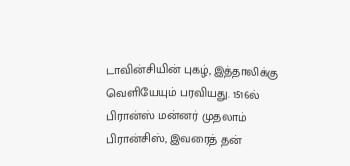டாவின்சியின் புகழ், இத்தாலிக்கு வெளியேயும் பரவியது. 1516ல் பிரான்ஸ் மன்னர் முதலாம் பிரான்சிஸ், இவரைத் தன்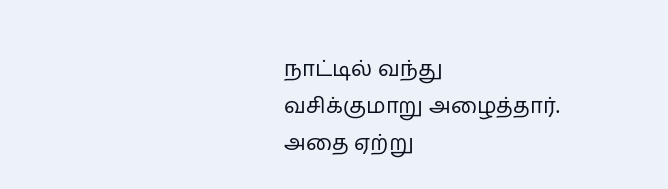நாட்டில் வந்து வசிக்குமாறு அழைத்தார். அதை ஏற்று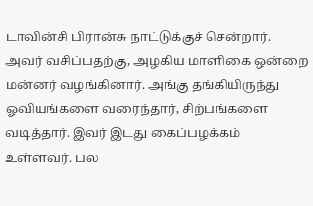டாவின்சி பிரான்சு நாட்டுக்குச் சென்றார். அவர் வசிப்பதற்கு, அழகிய மாளிகை ஒன்றை மன்னர் வழங்கினார். அங்கு தங்கியிருந்து ஓவியங்களை வரைந்தார், சிற்பங்களை வடித்தார். இவர் இடது கைப்பழக்கம் உள்ளவர். பல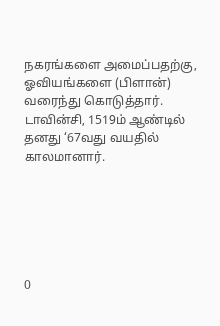நகரங்களை அமைப்பதற்கு, ஓவியங்களை (பிளான்) வரைந்து கொடுத்தார்.
டாவின்சி, 1519ம் ஆண்டில் தனது ‘67வது வயதில் காலமானார்.






0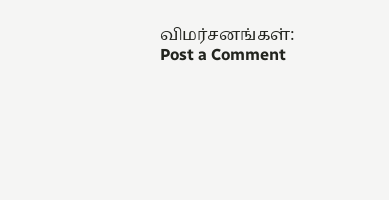விமர்சனங்கள்:
Post a Comment